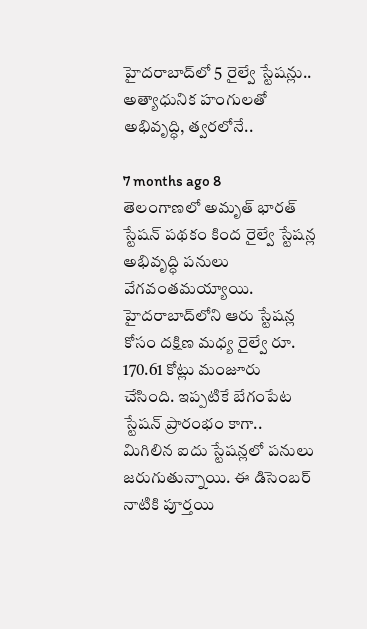హైదరాబాద్‌లో 5 రైల్వే స్టేషన్లు.. అత్యాధునిక హంగులతో అభివృద్ధి, త్వరలోనే..

7 months ago 8
తెలంగాణలో అమృత్ భారత్ స్టేషన్ పథకం కింద రైల్వే స్టేషన్ల అభివృద్ధి పనులు వేగవంతమయ్యాయి. హైదరాబాద్‌లోని ఆరు స్టేషన్ల కోసం దక్షిణ మధ్య రైల్వే రూ. 170.61 కోట్లు మంజూరు చేసింది. ఇప్పటికే బేగంపేట స్టేషన్ ప్రారంభం కాగా.. మిగిలిన ఐదు స్టేషన్లలో పనులు జరుగుతున్నాయి. ఈ డిసెంబర్ నాటికి పూర్తయి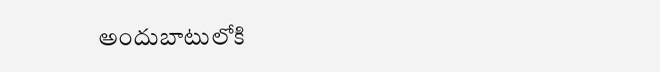అందుబాటులోకి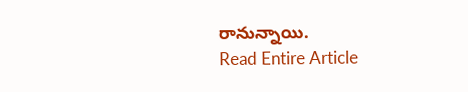రానున్నాయి.
Read Entire Article